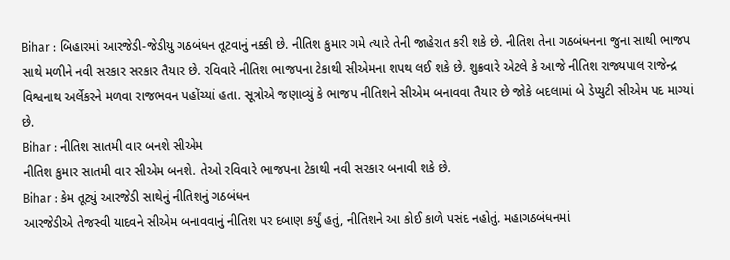Bihar : બિહારમાં આરજેડી-જેડીયુ ગઠબંધન તૂટવાનું નક્કી છે. નીતિશ કુમાર ગમે ત્યારે તેની જાહેરાત કરી શકે છે. નીતિશ તેના ગઠબંધનના જુના સાથી ભાજપ સાથે મળીને નવી સરકાર સરકાર તૈયાર છે. રવિવારે નીતિશ ભાજપના ટેકાથી સીએમના શપથ લઈ શકે છે. શુક્રવારે એટલે કે આજે નીતિશ રાજ્યપાલ રાજેન્દ્ર વિશ્વનાથ અર્લેકરને મળવા રાજભવન પહોંચ્યાં હતા. સૂત્રોએ જણાવ્યું કે ભાજપ નીતિશને સીએમ બનાવવા તૈયાર છે જોકે બદલામાં બે ડેપ્યુટી સીએમ પદ માગ્યાં છે.
Bihar : નીતિશ સાતમી વાર બનશે સીએમ
નીતિશ કુમાર સાતમી વાર સીએમ બનશે. તેઓ રવિવારે ભાજપના ટેકાથી નવી સરકાર બનાવી શકે છે.
Bihar : કેમ તૂટ્યું આરજેડી સાથેનું નીતિશનું ગઠબંધન
આરજેડીએ તેજસ્વી યાદવને સીએમ બનાવવાનું નીતિશ પર દબાણ કર્યું હતું, નીતિશને આ કોઈ કાળે પસંદ નહોતું. મહાગઠબંધનમાં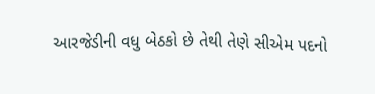આરજેડીની વધુ બેઠકો છે તેથી તેણે સીએમ પદનો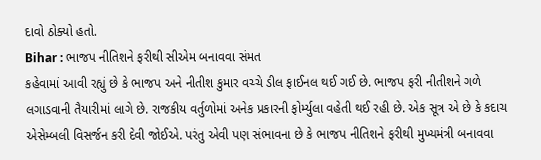દાવો ઠોક્યો હતો.
Bihar : ભાજપ નીતિશને ફરીથી સીએમ બનાવવા સંમત
કહેવામાં આવી રહ્યું છે કે ભાજપ અને નીતીશ કુમાર વચ્ચે ડીલ ફાઈનલ થઈ ગઈ છે. ભાજપ ફરી નીતીશને ગળે લગાડવાની તૈયારીમાં લાગે છે. રાજકીય વર્તુળોમાં અનેક પ્રકારની ફોર્મ્યુલા વહેતી થઈ રહી છે. એક સૂત્ર એ છે કે કદાચ એસેમ્બલી વિસર્જન કરી દેવી જોઈએ. પરંતુ એવી પણ સંભાવના છે કે ભાજપ નીતિશને ફરીથી મુખ્યમંત્રી બનાવવા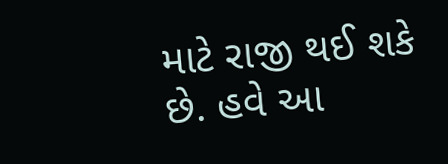માટે રાજી થઈ શકે છે. હવે આ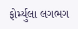ફોર્મ્યુલા લગભગ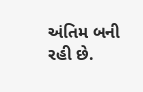અંતિમ બની રહી છે.